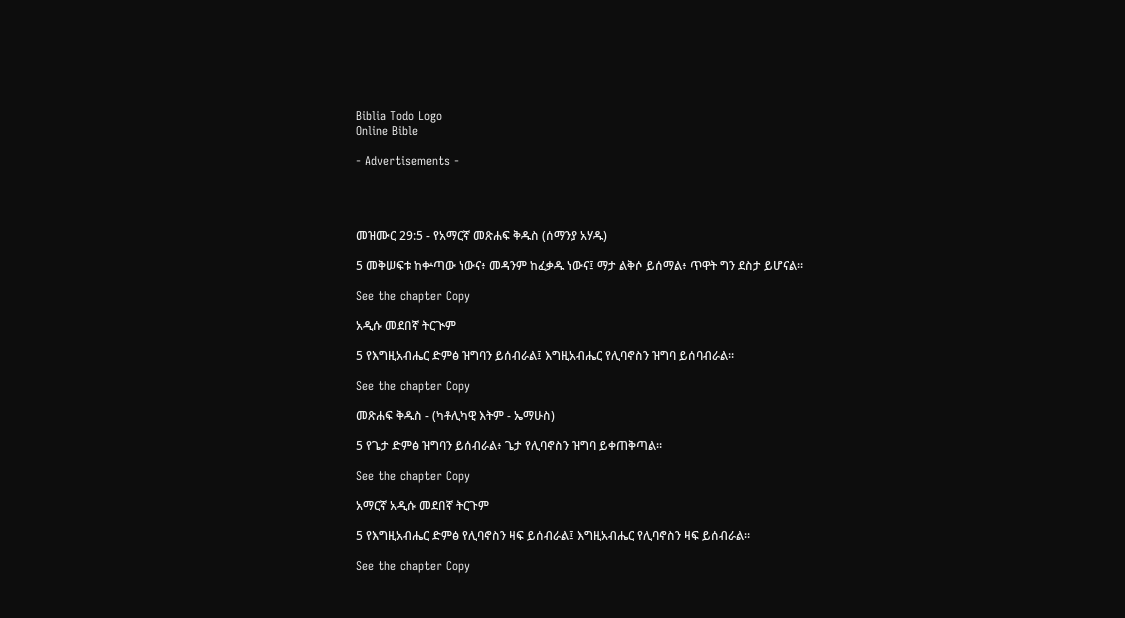Biblia Todo Logo
Online Bible

- Advertisements -




መዝሙር 29:5 - የአማርኛ መጽሐፍ ቅዱስ (ሰማንያ አሃዱ)

5 መቅሠፍቱ ከቍጣው ነውና፥ መዳንም ከፈቃዱ ነውና፤ ማታ ልቅሶ ይሰማል፥ ጥዋት ግን ደስታ ይሆናል።

See the chapter Copy

አዲሱ መደበኛ ትርጒም

5 የእግዚአብሔር ድምፅ ዝግባን ይሰብራል፤ እግዚአብሔር የሊባኖስን ዝግባ ይሰባብራል።

See the chapter Copy

መጽሐፍ ቅዱስ - (ካቶሊካዊ እትም - ኤማሁስ)

5 የጌታ ድምፅ ዝግባን ይሰብራል፥ ጌታ የሊባኖስን ዝግባ ይቀጠቅጣል።

See the chapter Copy

አማርኛ አዲሱ መደበኛ ትርጉም

5 የእግዚአብሔር ድምፅ የሊባኖስን ዛፍ ይሰብራል፤ እግዚአብሔር የሊባኖስን ዛፍ ይሰብራል።

See the chapter Copy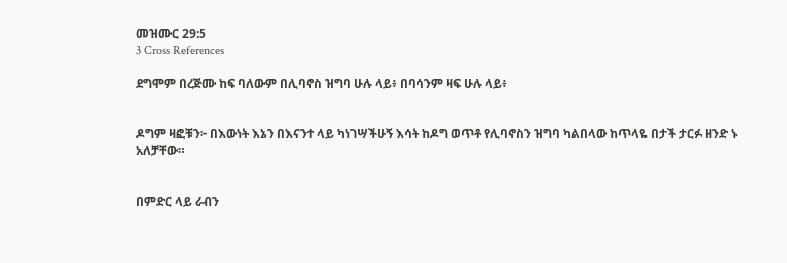መዝሙር 29:5
3 Cross References

ደግሞም በረጅሙ ከፍ ባለውም በሊባኖስ ዝግባ ሁሉ ላይ፥ በባሳንም ዛፍ ሁሉ ላይ፥


ዶግም ዛፎቹን፦ በእውነት እኔን በእናንተ ላይ ካነገሣችሁኝ እሳት ከዶግ ወጥቶ የሊባኖስን ዝግባ ካልበላው ከጥላዬ በታች ታርፉ ዘንድ ኑ አለቻቸው።


በምድር ላይ ራብን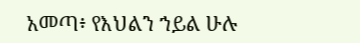አመጣ፥ የእህልን ኀይል ሁሉ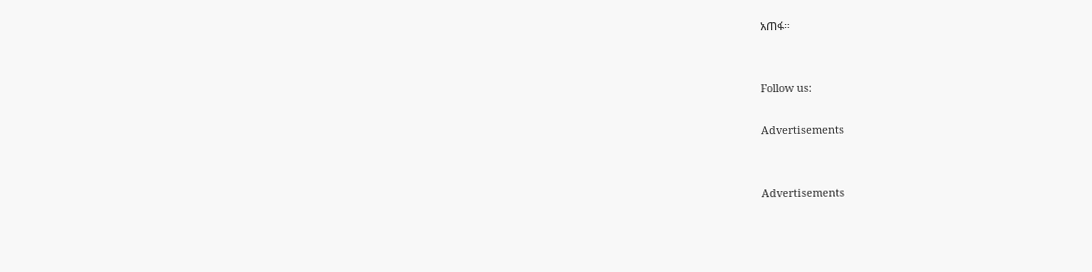አጠፋ።


Follow us:

Advertisements


Advertisements